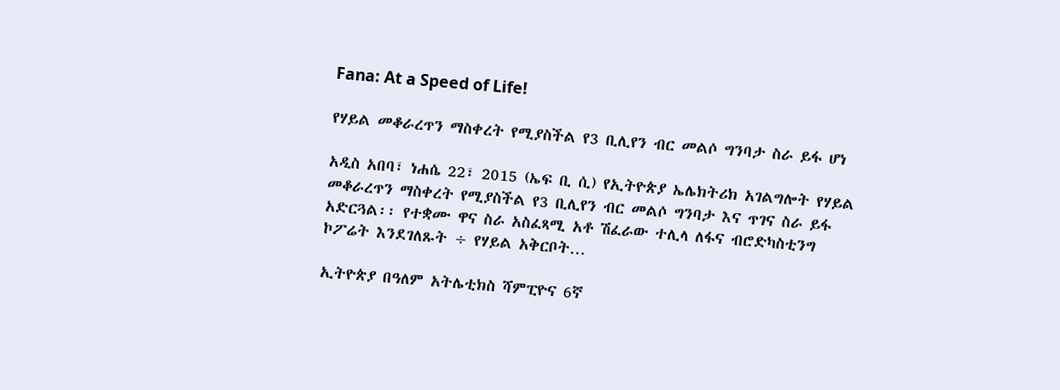Fana: At a Speed of Life!

የሃይል መቆራረጥን ማስቀረት የሚያስችል የ3 ቢሊየን ብር መልሶ ግንባታ ስራ ይፋ ሆነ

አዲስ አበባ፣ ነሐሴ 22፣ 2015 (ኤፍ ቢ ሲ) የኢትዮጵያ ኤሌክትሪክ አገልግሎት የሃይል መቆራረጥን ማስቀረት የሚያስችል የ3 ቢሊየን ብር መልሶ ግንባታ እና ጥገና ስራ ይፋ አድርጓል፡፡ የተቋሙ ዋና ስራ አስፈጻሚ አቶ ሽፈራው ተሊላ ለፋና ብሮድካስቲንግ ኮፖሬት እንደገለጹት ÷ የሃይል አቅርቦት…

ኢትዮጵያ በዓለም አትሌቲክስ ሻምፒዮና 6ኛ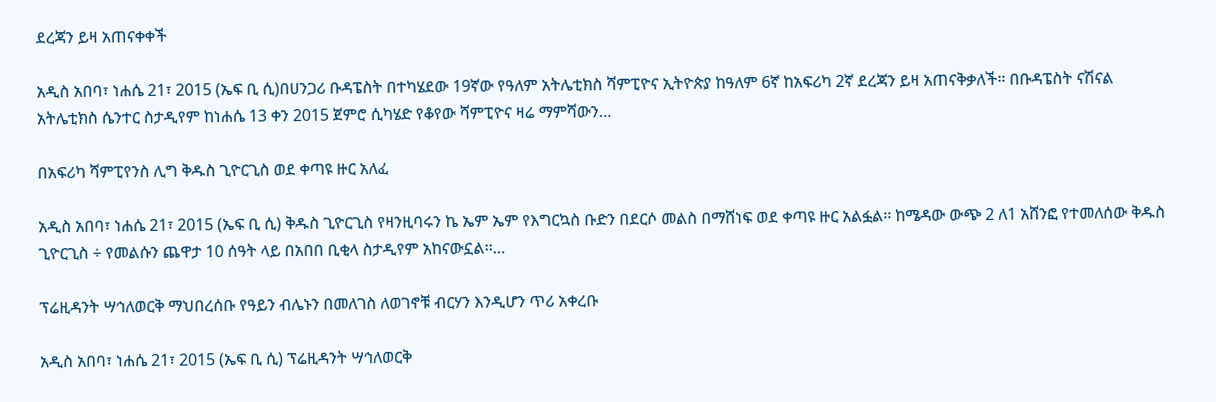ደረጃን ይዛ አጠናቀቀች

አዲስ አበባ፣ ነሐሴ 21፣ 2015 (ኤፍ ቢ ሲ)በሀንጋሪ ቡዳፔስት በተካሄደው 19ኛው የዓለም አትሌቲክስ ሻምፒዮና ኢትዮጵያ ከዓለም 6ኛ ከአፍሪካ 2ኛ ደረጃን ይዛ አጠናቅቃለች። በቡዳፔስት ናሽናል አትሌቲክስ ሴንተር ስታዲየም ከነሐሴ 13 ቀን 2015 ጀምሮ ሲካሄድ የቆየው ሻምፒዮና ዛሬ ማምሻውን…

በአፍሪካ ሻምፒየንስ ሊግ ቅዱስ ጊዮርጊስ ወደ ቀጣዩ ዙር አለፈ

አዲስ አበባ፣ ነሐሴ 21፣ 2015 (ኤፍ ቢ ሲ) ቅዱስ ጊዮርጊስ የዛንዚባሩን ኬ ኤም ኤም የእግርኳስ ቡድን በደርሶ መልስ በማሸነፍ ወደ ቀጣዩ ዙር አልፏል፡፡ ከሜዳው ውጭ 2 ለ1 አሸንፎ የተመለሰው ቅዱስ ጊዮርጊስ ÷ የመልሱን ጨዋታ 10 ሰዓት ላይ በአበበ ቢቂላ ስታዲየም አከናውኗል፡፡…

ፕሬዚዳንት ሣኅለወርቅ ማህበረሰቡ የዓይን ብሌኑን በመለገስ ለወገኖቹ ብርሃን እንዲሆን ጥሪ አቀረቡ

አዲስ አበባ፣ ነሐሴ 21፣ 2015 (ኤፍ ቢ ሲ) ፕሬዚዳንት ሣኅለወርቅ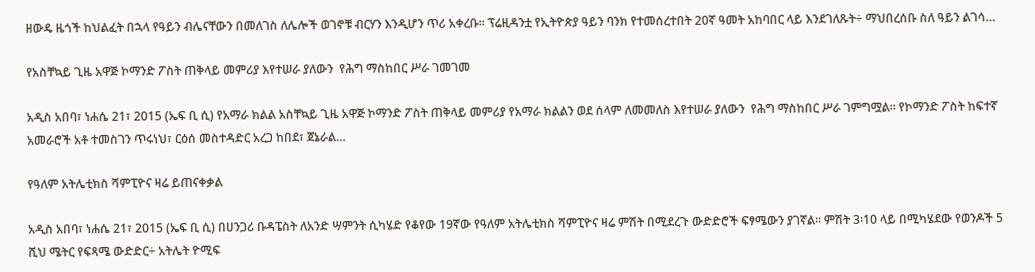ዘውዴ ዜጎች ከህልፈት በኋላ የዓይን ብሌናቸውን በመለገስ ለሌሎች ወገኖቹ ብርሃን እንዲሆን ጥሪ አቀረቡ፡፡ ፕሬዚዳንቷ የኢትዮጵያ ዓይን ባንክ የተመሰረተበት 20ኛ ዓመት አከባበር ላይ እንደገለጹት÷ ማህበረሰቡ ስለ ዓይን ልገሳ…

የአስቸኳይ ጊዜ አዋጅ ኮማንድ ፖስት ጠቅላይ መምሪያ እየተሠራ ያለውን  የሕግ ማስከበር ሥራ ገመገመ

አዲስ አበባ፣ ነሐሴ 21፣ 2015 (ኤፍ ቢ ሲ) የአማራ ክልል አስቸኳይ ጊዜ አዋጅ ኮማንድ ፖስት ጠቅላይ መምሪያ የአማራ ክልልን ወደ ሰላም ለመመለስ እየተሠራ ያለውን  የሕግ ማስከበር ሥራ ገምግሟል። የኮማንድ ፖስት ከፍተኛ አመራሮች አቶ ተመስገን ጥሩነህ፣ ርዕሰ መስተዳድር አረጋ ከበደ፣ ጀኔራል…

የዓለም አትሌቲክስ ሻምፒዮና ዛሬ ይጠናቀቃል

አዲስ አበባ፣ ነሐሴ 21፣ 2015 (ኤፍ ቢ ሲ) በሀንጋሪ ቡዳፔስት ለአንድ ሣምንት ሲካሄድ የቆየው 19ኛው የዓለም አትሌቲክስ ሻምፒዮና ዛሬ ምሽት በሚደረጉ ውድድሮች ፍፃሜውን ያገኛል፡፡ ምሽት 3፡10 ላይ በሚካሄደው የወንዶች 5 ሺህ ሜትር የፍጻሜ ውድድር÷ አትሌት ዮሚፍ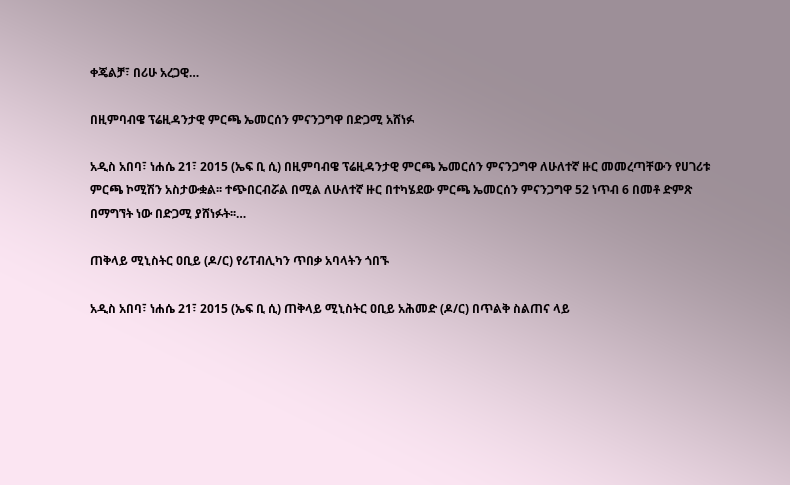ቀጄልቻ፣ በሪሁ አረጋዊ…

በዚምባብዌ ፕሬዚዳንታዊ ምርጫ ኤመርሰን ምናንጋግዋ በድጋሚ አሸነፉ

አዲስ አበባ፣ ነሐሴ 21፣ 2015 (ኤፍ ቢ ሲ) በዚምባብዌ ፕሬዚዳንታዊ ምርጫ ኤመርሰን ምናንጋግዋ ለሁለተኛ ዙር መመረጣቸውን የሀገሪቱ ምርጫ ኮሚሽን አስታውቋል፡፡ ተጭበርብሯል በሚል ለሁለተኛ ዙር በተካሄደው ምርጫ ኤመርሰን ምናንጋግዋ 52 ነጥብ 6 በመቶ ድምጽ በማግኘት ነው በድጋሚ ያሸነፉት፡፡…

ጠቅላይ ሚኒስትር ዐቢይ (ዶ/ር) የሪፐብሊካን ጥበቃ አባላትን ጎበኙ

አዲስ አበባ፣ ነሐሴ 21፣ 2015 (ኤፍ ቢ ሲ) ጠቅላይ ሚኒስትር ዐቢይ አሕመድ (ዶ/ር) በጥልቅ ስልጠና ላይ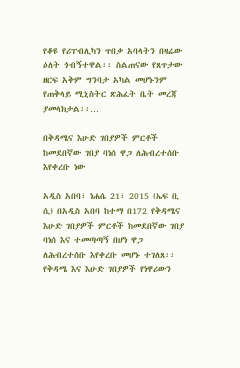የቆዩ የሪፐብሊካን ጥበቃ አባላትን በዛሬው ዕለት ጎብኝተዋል፡፡ ስልጠናው የጸጥታው ዘርፍ አቅም ግንባታ አካል መሆኑንም የጠቅላይ ሚኒስትር ጽሕፈት ቤት መረጃ ያመላክታል፡፡…

በቅዳሜና እሁድ ገበያዎች ምርቶች ከመደበኛው ገበያ ባነሰ ዋጋ ለሕብረተሰቡ እየቀረቡ ነው

አዲስ አበባ፣ ነሐሴ 21፣ 2015 (ኤፍ ቢ ሲ) በአዲስ አበባ ከተማ በ172 የቅዳሜና እሁድ ገበያዎች ምርቶች ከመደበኛው ገበያ ባነሰ እና ተመጣጣኝ በሆነ ዋጋ ለሕብረተሰቡ እየቀረቡ መሆኑ ተገለጸ፡፡ የቅዳሜ እና እሁድ ገበያዎች የነዋሪውን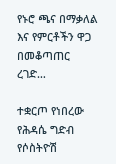የኑሮ ጫና በማቃለል እና የምርቶችን ዋጋ በመቆጣጠር ረገድ…

ተቋርጦ የነበረው የሕዳሴ ግድብ የሶስትዮሽ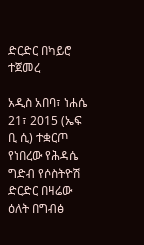ድርድር በካይሮ ተጀመረ

አዲስ አበባ፣ ነሐሴ 21፣ 2015 (ኤፍ ቢ ሲ) ተቋርጦ የነበረው የሕዳሴ ግድብ የሶስትዮሽ ድርድር በዛሬው ዕለት በግብፅ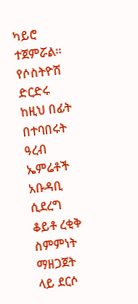ካይሮ ተጀምሯል። የሶስትዮሽ ድርድሩ ከዚህ በፊት በተባበሩት ዓረብ ኤምሬቶች አቡዳቢ ሲደረግ ቆይቶ ረቂቅ ስምምነት ማዘጋጀት ላይ ደርሶ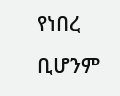የነበረ ቢሆንም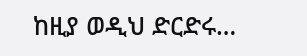ከዚያ ወዲህ ድርድሩ…